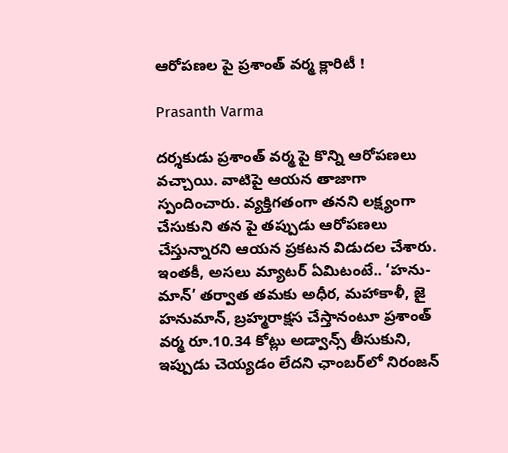ఆరోపణల పై ప్రశాంత్‌ వర్మ క్లారిటీ !

Prasanth Varma

దర్శకుడు ప్రశాంత్‌ వర్మ పై కొన్ని ఆరోపణలు వచ్చాయి. వాటిపై ఆయన తాజాగా స్పందించారు. వ్యక్తిగతంగా తనని లక్ష్యంగా చేసుకుని తన పై తప్పుడు ఆరోపణలు చేస్తున్నారని ఆయన ప్రకటన విడుదల చేశారు. ఇంతకీ, అసలు మ్యాటర్ ఏమిటంటే.. ‘హను-మాన్’ తర్వాత తమకు అధీర, మహాకాళీ, జై హనుమాన్, బ్రహ్మరాక్షస చేస్తానంటూ ప్రశాంత్‌ వర్మ రూ.10.34 కోట్లు అడ్వాన్స్ తీసుకుని, ఇప్పుడు చెయ్యడం లేదని ఛాంబర్‌లో నిరంజన్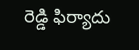రెడ్డి ఫిర్యాదు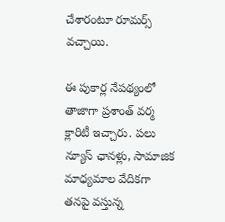చేశారంటూ రూమర్స్ వచ్చాయి.

ఈ పుకార్ల నేపథ్యంలో తాజాగా ప్రశాంత్‌ వర్మ క్లారిటీ ఇచ్చారు. పలు న్యూస్‌ ఛానళ్లు, సామాజిక మాధ్యమాల వేదికగా తనపై వస్తున్న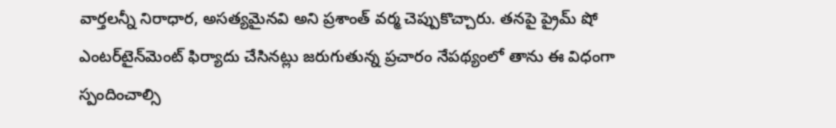వార్తలన్నీ నిరాధార, అసత్యమైనవి అని ప్రశాంత్‌ వర్మ చెప్పుకొచ్చారు. తనపై ప్రైమ్‌ షో ఎంటర్‌టైన్‌మెంట్‌ ఫిర్యాదు చేసినట్లు జరుగుతున్న ప్రచారం నేపథ్యంలో తాను ఈ విధంగా స్పందించాల్సి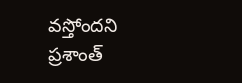వస్తోందని ప్రశాంత్‌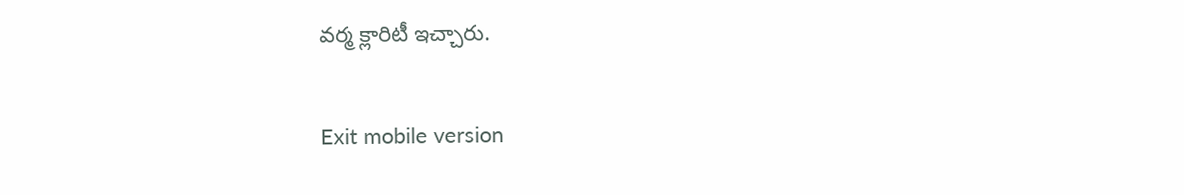వర్మ క్లారిటీ ఇచ్చారు.

Exit mobile version